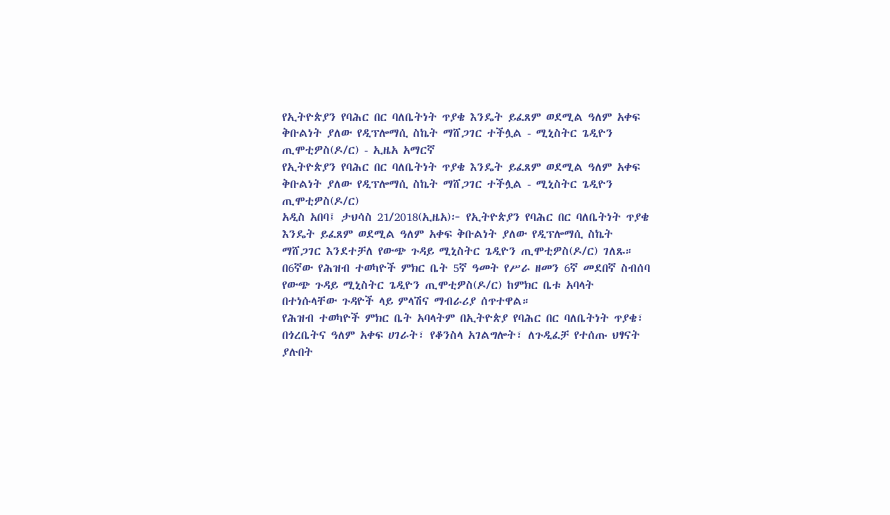የኢትዮጵያን የባሕር በር ባለቤትነት ጥያቄ እንዴት ይፈጸም ወደሚል ዓለም አቀፍ ቅቡልነት ያለው የዲፕሎማሲ ስኬት ማሸጋገር ተችሏል - ሚኒስትር ጌዲዮን ጢሞቲዎስ(ዶ/ር) - ኢዜአ አማርኛ
የኢትዮጵያን የባሕር በር ባለቤትነት ጥያቄ እንዴት ይፈጸም ወደሚል ዓለም አቀፍ ቅቡልነት ያለው የዲፕሎማሲ ስኬት ማሸጋገር ተችሏል - ሚኒስትር ጌዲዮን ጢሞቲዎስ(ዶ/ር)
አዲስ አበባ፤ ታህሳስ 21/2018(ኢዜአ)፦ የኢትዮጵያን የባሕር በር ባለቤትነት ጥያቄ እንዴት ይፈጸም ወደሚል ዓለም አቀፍ ቅቡልነት ያለው የዲፕሎማሲ ስኬት ማሸጋገር እንደተቻለ የውጭ ጉዳይ ሚኒስትር ጌዲዮን ጢሞቲዎስ(ዶ/ር) ገለጹ።
በ6ኛው የሕዝብ ተወካዮች ምክር ቤት 5ኛ ዓመት የሥራ ዘመን 6ኛ መደበኛ ስብሰባ የውጭ ጉዳይ ሚኒስትር ጌዲዮን ጢሞቲዎስ(ዶ/ር) ከምክር ቤቱ አባላት በተነሱላቸው ጉዳዮች ላይ ምላሽና ማብራሪያ ሰጥተዋል።
የሕዝብ ተወካዮች ምክር ቤት አባላትም በኢትዮጵያ የባሕር በር ባለቤትነት ጥያቄ፣ በጎረቤትና ዓለም አቀፍ ሀገራት፣ የቆንስላ አገልግሎት፣ ለጉዲፈቻ የተሰጡ ህፃናት ያሉበት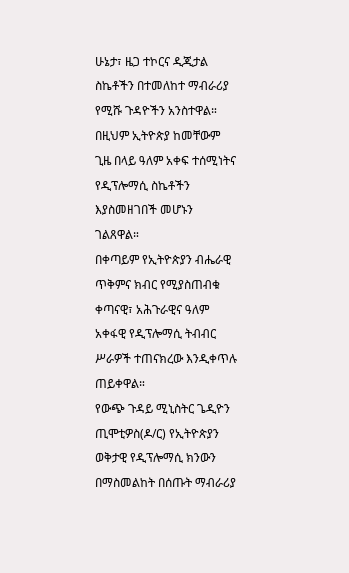ሁኔታ፣ ዜጋ ተኮርና ዲጂታል ስኬቶችን በተመለከተ ማብራሪያ የሚሹ ጉዳዮችን አንስተዋል።
በዚህም ኢትዮጵያ ከመቸውም ጊዜ በላይ ዓለም አቀፍ ተሰሚነትና የዲፕሎማሲ ስኬቶችን እያስመዘገበች መሆኑን ገልጸዋል።
በቀጣይም የኢትዮጵያን ብሔራዊ ጥቅምና ክብር የሚያስጠብቁ ቀጣናዊ፣ አሕጉራዊና ዓለም አቀፋዊ የዲፕሎማሲ ትብብር ሥራዎች ተጠናክረው እንዲቀጥሉ ጠይቀዋል።
የውጭ ጉዳይ ሚኒስትር ጌዲዮን ጢሞቲዎስ(ዶ/ር) የኢትዮጵያን ወቅታዊ የዲፕሎማሲ ክንውን በማስመልከት በሰጡት ማብራሪያ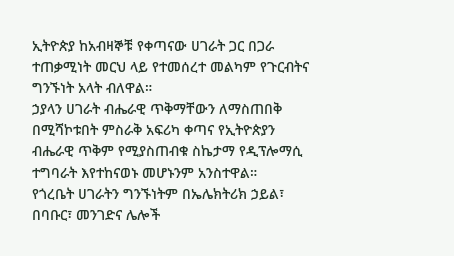ኢትዮጵያ ከአብዛኞቹ የቀጣናው ሀገራት ጋር በጋራ ተጠቃሚነት መርህ ላይ የተመሰረተ መልካም የጉርብትና ግንኙነት አላት ብለዋል።
ኃያላን ሀገራት ብሔራዊ ጥቅማቸውን ለማስጠበቅ በሚሻኮቱበት ምስራቅ አፍሪካ ቀጣና የኢትዮጵያን ብሔራዊ ጥቅም የሚያስጠብቁ ስኬታማ የዲፕሎማሲ ተግባራት እየተከናወኑ መሆኑንም አንስተዋል።
የጎረቤት ሀገራትን ግንኙነትም በኤሌክትሪክ ኃይል፣ በባቡር፣ መንገድና ሌሎች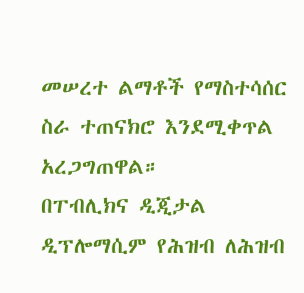መሠረተ ልማቶች የማስተሳሰር ስራ ተጠናክሮ እንደሚቀጥል አረጋግጠዋል።
በፐብሊክና ዲጂታል ዲፕሎማሲም የሕዝብ ለሕዝብ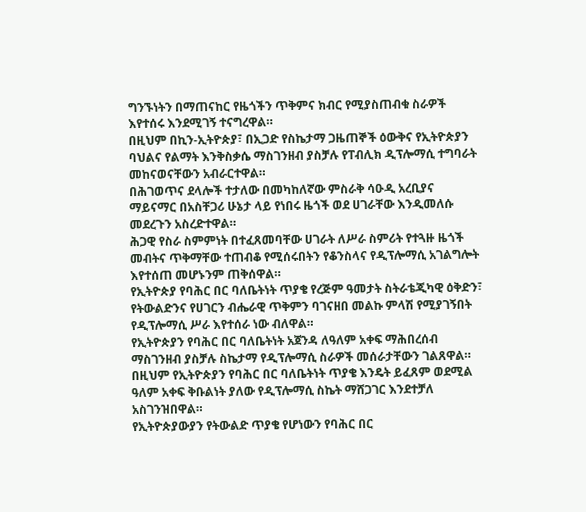ግንኙነትን በማጠናከር የዜጎችን ጥቅምና ክብር የሚያስጠብቁ ስራዎች እየተሰሩ እንደሚገኝ ተናግረዋል።
በዚህም በኪን-ኢትዮጵያ፣ በኢጋድ የስኬታማ ጋዜጠኞች ዕውቅና የኢትዮጵያን ባህልና የልማት እንቅስቃሴ ማስገንዘብ ያስቻሉ የፐብሊክ ዲፕሎማሲ ተግባራት መከናወናቸውን አብራርተዋል።
በሕገወጥና ደላሎች ተታለው በመካከለኛው ምስራቅ ሳዑዲ አረቢያና ማይናማር በአስቸጋሪ ሁኔታ ላይ የነበሩ ዜጎች ወደ ሀገራቸው እንዲመለሱ መደረጉን አስረድተዋል።
ሕጋዊ የስራ ስምምነት በተፈጸመባቸው ሀገራት ለሥራ ስምሪት የተጓዙ ዜጎች መብትና ጥቅማቸው ተጠብቆ የሚሰሩበትን የቆንስላና የዲፕሎማሲ አገልግሎት እየተሰጠ መሆኑንም ጠቅሰዋል።
የኢትዮጵያ የባሕር በር ባለቤትነት ጥያቄ የረጅም ዓመታት ስትራቴጂካዊ ዕቅድን፣ የትውልድንና የሀገርን ብሔራዊ ጥቅምን ባገናዘበ መልኩ ምላሽ የሚያገኝበት የዲፕሎማሲ ሥራ እየተሰራ ነው ብለዋል።
የኢትዮጵያን የባሕር በር ባለቤትነት አጀንዳ ለዓለም አቀፍ ማሕበረሰብ ማስገንዘብ ያስቻሉ ስኬታማ የዲፕሎማሲ ስራዎች መሰራታቸውን ገልጸዋል።
በዚህም የኢትዮጵያን የባሕር በር ባለቤትነት ጥያቄ እንዴት ይፈጸም ወደሚል ዓለም አቀፍ ቅቡልነት ያለው የዲፕሎማሲ ስኬት ማሸጋገር እንደተቻለ አስገንዝበዋል።
የኢትዮጵያውያን የትውልድ ጥያቄ የሆነውን የባሕር በር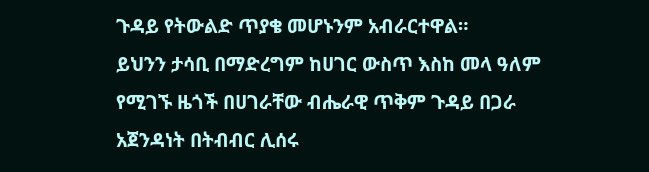ጉዳይ የትውልድ ጥያቄ መሆኑንም አብራርተዋል።
ይህንን ታሳቢ በማድረግም ከሀገር ውስጥ እስከ መላ ዓለም የሚገኙ ዜጎች በሀገራቸው ብሔራዊ ጥቅም ጉዳይ በጋራ አጀንዳነት በትብብር ሊሰሩ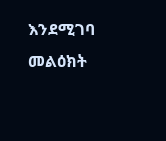እንደሚገባ መልዕክት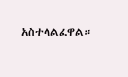አስተላልፈዋል።